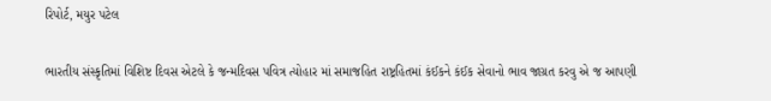રિપોર્ટ, મયુર પટેલ

ભારતીય સંસ્કૃતિમાં વિશિષ્ટ દિવસ એટલે કે જન્મદિવસ પવિત્ર ત્યોહાર માં સમાજહિત રાષ્ટ્રહિતમાં કંઈકને કંઈક સેવાનો ભાવ જાગ્રત કરવુ એ જ આપણી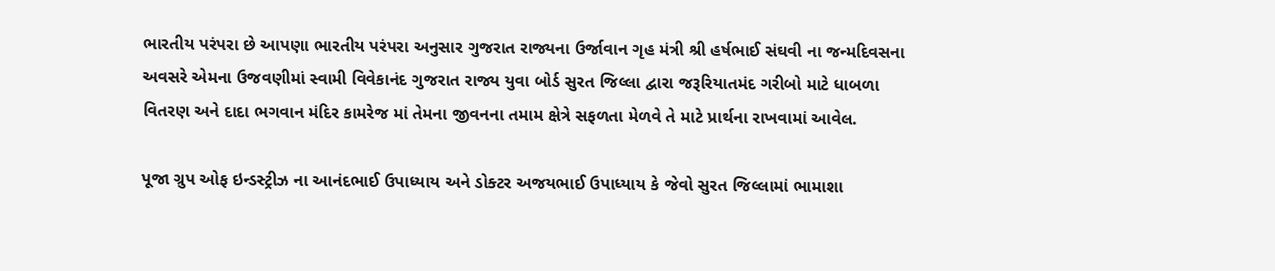ભારતીય પરંપરા છે આપણા ભારતીય પરંપરા અનુસાર ગુજરાત રાજ્યના ઉર્જાવાન ગૃહ મંત્રી શ્રી હર્ષભાઈ સંઘવી ના જન્મદિવસના અવસરે એમના ઉજવણીમાં સ્વામી વિવેકાનંદ ગુજરાત રાજ્ય યુવા બોર્ડ સુરત જિલ્લા દ્વારા જરૂરિયાતમંદ ગરીબો માટે ધાબળા વિતરણ અને દાદા ભગવાન મંદિર કામરેજ માં તેમના જીવનના તમામ ક્ષેત્રે સફળતા મેળવે તે માટે પ્રાર્થના રાખવામાં આવેલ.

પૂજા ગ્રુપ ઓફ ઇન્ડસ્ટ્રીઝ ના આનંદભાઈ ઉપાધ્યાય અને ડોક્ટર અજયભાઈ ઉપાધ્યાય કે જેવો સુરત જિલ્લામાં ભામાશા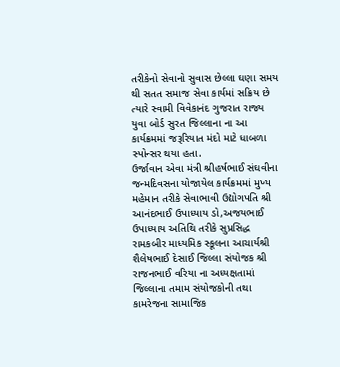તરીકેનો સેવાનો સુવાસ છેલ્લા ઘણા સમય થી સતત સમાજ સેવા કાર્યમાં સક્રિય છે ત્યારે સ્વામી વિવેકાનંદ ગુજરાત રાજ્ય યુવા બોર્ડ સુરત જિલ્લાના ના આ કાર્યક્રમમાં જરૂરિયાત મંદો માટે ધાબળા સ્પોન્સર થયા હતા.
ઉર્જાવાન એવા મંત્રી શ્રીહર્ષભાઈ સંઘવીના જન્મદિવસના યોજાયેલ કાર્યક્રમમાં મુખ્ય મહેમાન તરીકે સેવાભાવી ઉદ્યોગપતિ શ્રી આનંદભાઈ ઉપાધ્યાય ડો,અજયભાઈ ઉપાધ્યાય અતિથિ તરીકે સુપ્રસિદ્ધ રામકબીર માધ્યમિક સ્કૂલના આચાર્યશ્રી શૈલેષભાઈ દેસાઈ જિલ્લા સંયોજક શ્રી રાજનભાઈ વરિયા ના અધ્યક્ષતામાં જિલ્લાના તમામ સંયોજકોની તથા કામરેજના સામાજિક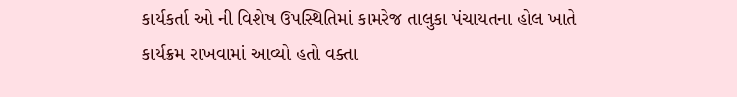કાર્યકર્તા ઓ ની વિશેષ ઉપસ્થિતિમાં કામરેજ તાલુકા પંચાયતના હોલ ખાતે કાર્યક્રમ રાખવામાં આવ્યો હતો વક્તા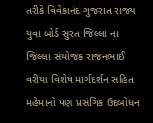તરીકે વિવેકાનંદ ગુજરાત રાજ્ય યુવા બોર્ડ સુરત જિલ્લા ના જિલ્લા સંયોજક રાજનભાઈ વરીયા વિશેષ માર્ગદર્શન સહિત મહેમાનો પણ પ્રસંગિક ઉદબોધન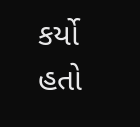કર્યો હતો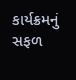કાર્યક્રમનું સફળ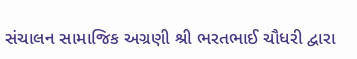સંચાલન સામાજિક અગ્રણી શ્રી ભરતભાઈ ચૌધરી દ્વારા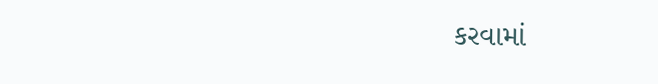કરવામાં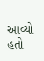આવ્યો હતો